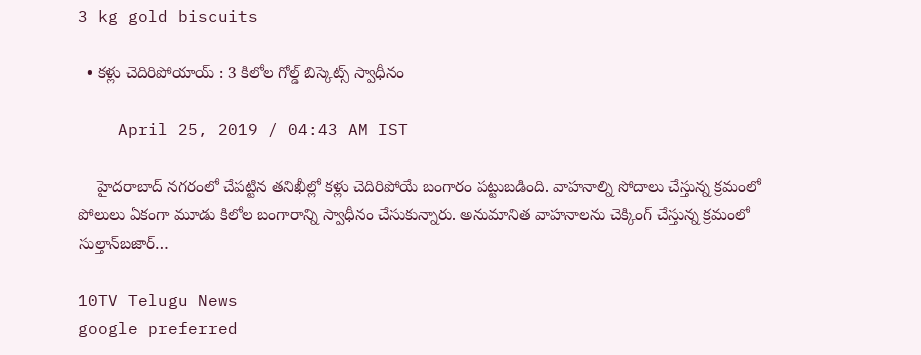3 kg gold biscuits

  • కళ్లు చెదిరిపోయాయ్ : 3 కిలోల గోల్డ్ బిస్కెట్స్ స్వాధీనం

    April 25, 2019 / 04:43 AM IST

    హైదరాబాద్ నగరంలో చేపట్టిన తనిఖీల్లో కళ్లు చెదిరిపోయే బంగారం పట్టుబడింది. వాహనాల్ని సోదాలు చేస్తున్న క్రమంలో పోలులు ఏకంగా మూడు కిలోల బంగారాన్ని స్వాధీనం చేసుకున్నారు. అనుమానిత వాహనాలను చెక్కింగ్ చేస్తున్న క్రమంలో సుల్తాన్‌బజార్‌…

10TV Telugu News
google preferred